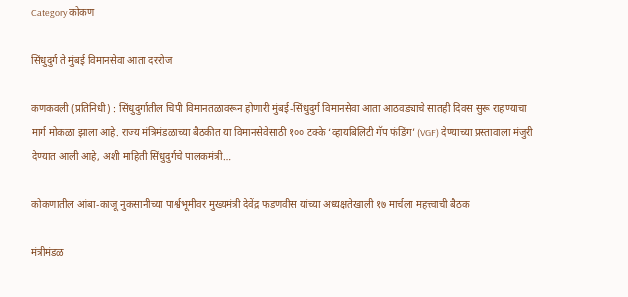Category कोकण

सिंधुदुर्ग ते मुंबई विमानसेवा आता दररोज

कणकवली (प्रतिनिधी) : सिंधुदुर्गातील चिपी विमानतळावरून होणारी मुंबई-सिंधुदुर्ग विमानसेवा आता आठवड्याचे सातही दिवस सुरू राहण्याचा मार्ग मोकळा झाला आहे. राज्य मंत्रिमंडळाच्या बैठकीत या विमानसेवेसाठी १०० टक्के ‘व्हायबिलिटी गॅप फंडिंग’ (VGF) देण्याच्या प्रस्तावाला मंजुरी देण्यात आली आहे, अशी माहिती सिंधुदुर्गचे पालकमंत्री…

कोकणातील आंबा-काजू नुकसानीच्या पार्श्वभूमीवर मुख्यमंत्री देवेंद्र फडणवीस यांच्या अध्यक्षतेखाली १७ मार्चला महत्त्वाची बैठक

मंत्रीमंडळ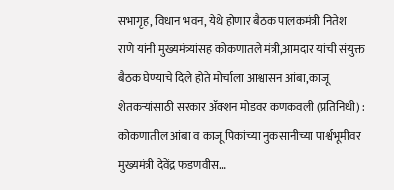सभागृह, विधान भवन, येथे होणार बैठक पालकमंत्री नितेश राणे यांनी मुख्यमंत्र्यांसह कोकणातले मंत्री,आमदार यांची संयुक्त बैठक घेण्याचे दिले होते मोर्चाला आश्वासन आंबा,काजू शेतकऱ्यांसाठी सरकार ॲक्शन मोडवर कणकवली (प्रतिनिधी) : कोकणातील आंबा व काजू पिकांच्या नुकसानीच्या पार्श्वभूमीवर मुख्यमंत्री देवेंद्र फडणवीस…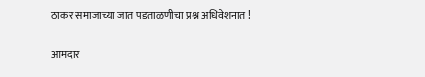ठाकर समाजाच्या जात पडताळणीचा प्रश्न अधिवेशनात !

आमदार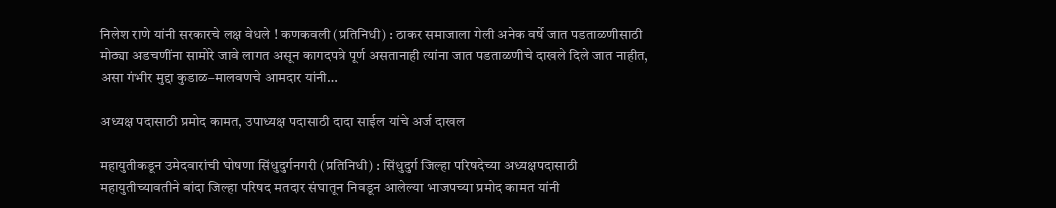निलेश राणे यांनी सरकारचे लक्ष वेधले ! कणकवली (प्रतिनिधी) : ठाकर समाजाला गेली अनेक वर्षे जात पडताळणीसाठी मोठ्या अडचणींना सामोरे जावे लागत असून कागदपत्रे पूर्ण असतानाही त्यांना जात पडताळणीचे दाखले दिले जात नाहीत, असा गंभीर मुद्दा कुडाळ–मालवणचे आमदार यांनी…

अध्यक्ष पदासाठी प्रमोद कामत, उपाध्यक्ष पदासाठी दादा साईल यांचे अर्ज दाखल

महायुतीकडून उमेदवारांची घोषणा सिंधुदुर्गनगरी (प्रतिनिधी) : सिंधुदुर्ग जिल्हा परिषदेच्या अध्यक्षपदासाठी महायुतीच्यावतीने बांदा जिल्हा परिषद मतदार संघातून निवडून आलेल्या भाजपच्या प्रमोद कामत यांनी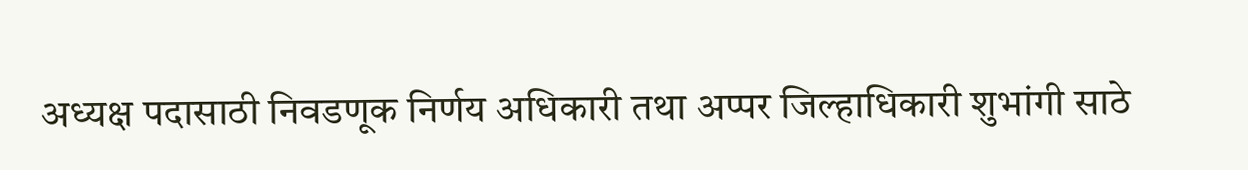अध्यक्ष पदासाठी निवडणूक निर्णय अधिकारी तथा अप्पर जिल्हाधिकारी शुभांगी साठे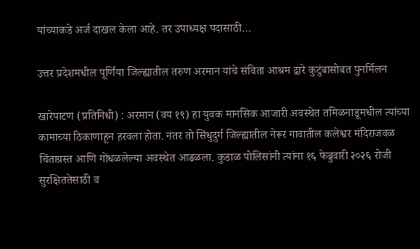यांच्याकडे अर्ज दाखल केला आहे. तर उपाध्यक्ष पदासाठी…

उत्तर प्रदेशमधील पूर्णिया जिल्ह्यातील तरुण अरमान यांचे संविता आश्रम द्वारे कुटुंबासोबत पुनर्मिलन

खारेपाटण (प्रतिनिधी) : अरमान (वय १९) हा युवक मानसिक आजारी अवस्थेत तमिळनाडूमधील त्यांच्या कामाच्या ठिकाणाहून हरवला होता. नंतर तो सिंधुदुर्ग जिल्ह्यातील नेरूर गावातील कलेश्वर मंदिराजवळ चिंताग्रस्त आणि गोंधळलेल्या अवस्थेत आढळला. कुडाळ पोलिसांनी त्यांना १६ फेब्रुवारी २०२६ रोजी सुरक्षिततेसाठी व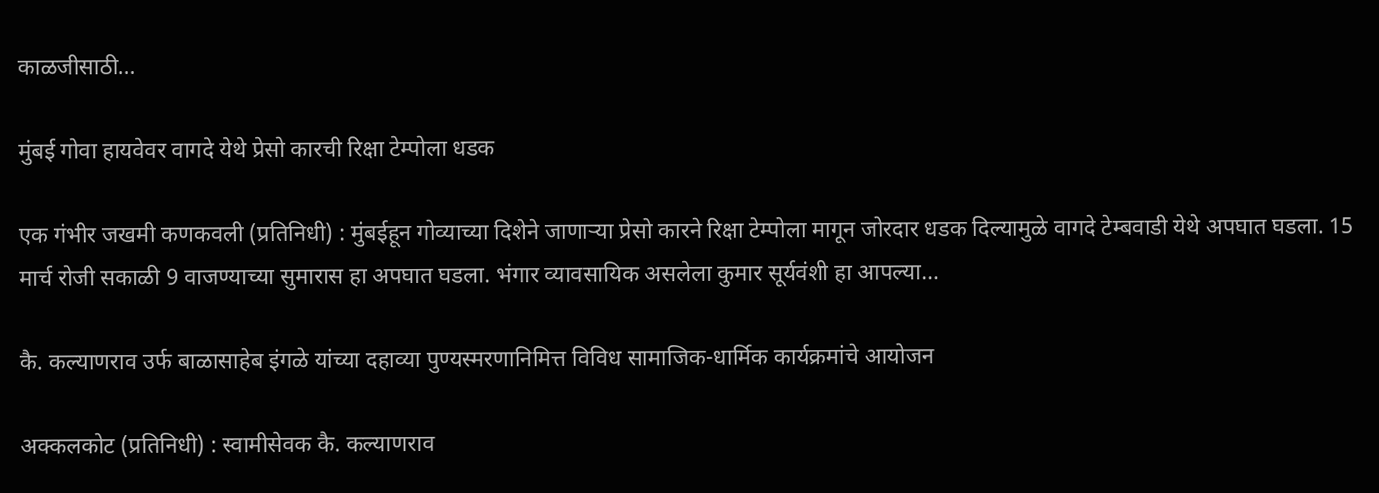काळजीसाठी…

मुंबई गोवा हायवेवर वागदे येथे प्रेसो कारची रिक्षा टेम्पोला धडक

एक गंभीर जखमी कणकवली (प्रतिनिधी) : मुंबईहून गोव्याच्या दिशेने जाणाऱ्या प्रेसो कारने रिक्षा टेम्पोला मागून जोरदार धडक दिल्यामुळे वागदे टेम्बवाडी येथे अपघात घडला. 15 मार्च रोजी सकाळी 9 वाजण्याच्या सुमारास हा अपघात घडला. भंगार व्यावसायिक असलेला कुमार सूर्यवंशी हा आपल्या…

कै. कल्याणराव उर्फ बाळासाहेब इंगळे यांच्या दहाव्या पुण्यस्मरणानिमित्त विविध सामाजिक-धार्मिक कार्यक्रमांचे आयोजन

अक्कलकोट (प्रतिनिधी) : स्वामीसेवक कै. कल्याणराव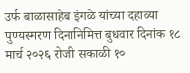उर्फ बाळासाहेब इंगळे यांच्या दहाव्या पुण्यस्मरण दिनानिमित्त बुधवार दिनांक १८ मार्च २०२६ रोजी सकाळी १०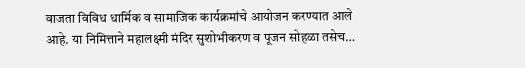वाजता विविध धार्मिक व सामाजिक कार्यक्रमांचे आयोजन करण्यात आले आहे. या निमित्ताने महालक्ष्मी मंदिर सुशोभीकरण व पूजन सोहळा तसेच…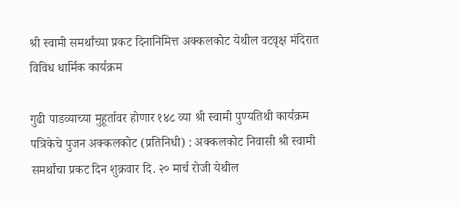श्री स्वामी समर्थांच्या प्रकट दिनानिमित्त अक्कलकोट येथील वटवृक्ष मंदिरात विविध धार्मिक कार्यक्रम

गुढी पाडव्याच्या मुहूर्तावर होणार १४८ व्या श्री स्वामी पुण्यतिथी कार्यक्रम पत्रिकेचे पुजन अक्कलकोट (प्रतिनिधी) : अक्कलकोट निवासी श्री स्वामी समर्थांचा प्रकट दिन शुक्रवार दि. २० मार्च रोजी येथील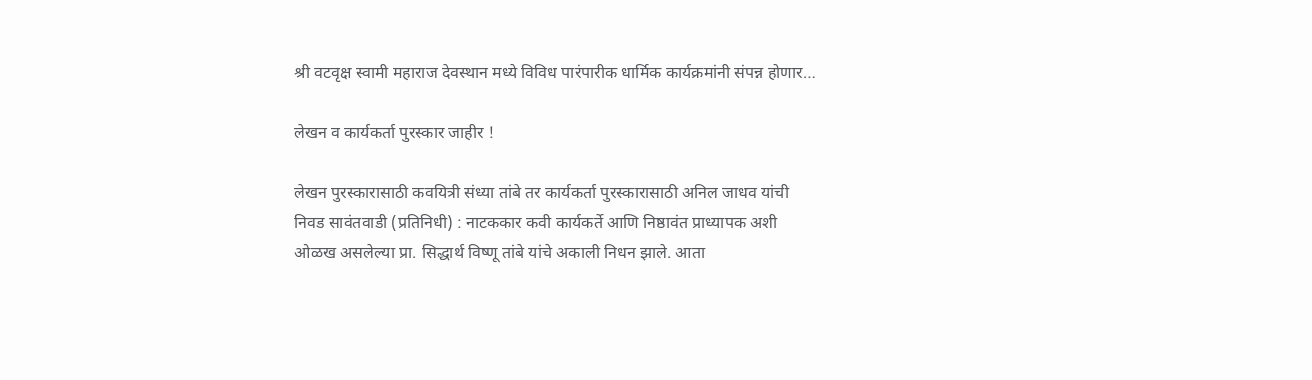श्री वटवृक्ष स्वामी महाराज देवस्थान मध्ये विविध पारंपारीक धार्मिक कार्यक्रमांनी संपन्न होणार…

लेखन व कार्यकर्ता पुरस्कार जाहीर !

लेखन पुरस्कारासाठी कवयित्री संध्या तांबे तर कार्यकर्ता पुरस्कारासाठी अनिल जाधव यांची निवड सावंतवाडी (प्रतिनिधी) : नाटककार कवी कार्यकर्ते आणि निष्ठावंत प्राध्यापक अशी ओळख असलेल्या प्रा. सिद्धार्थ विष्णू तांबे यांचे अकाली निधन झाले. आता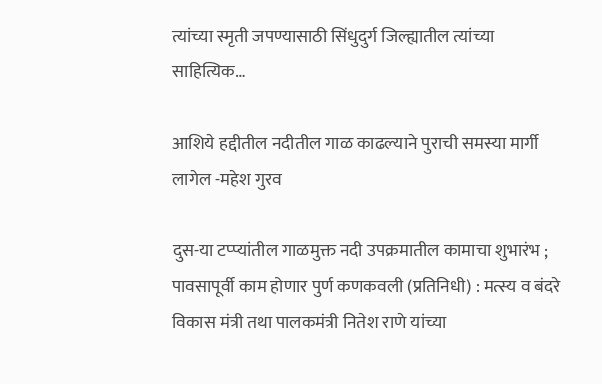त्यांच्या स्मृती जपण्यासाठी सिंधुदुर्ग जिल्ह्यातील त्यांच्या साहित्यिक…

आशिये हद्दीतील नदीतील गाळ काढल्याने पुराची समस्या मार्गी लागेल -महेश गुरव

दुस-या टप्प्यांतील गाळमुक्त नदी उपक्रमातील कामाचा शुभारंभ ; पावसापूर्वी काम होणार पुर्ण कणकवली (प्रतिनिधी) : मत्स्य व बंदरे विकास मंत्री तथा पालकमंत्री नितेश राणे यांच्या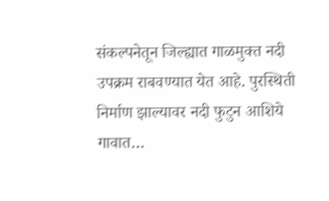संकल्पनेतून जिल्ह्यात गाळमुक्त नदी उपक्रम राबवण्यात येत आहे. पुरस्थिती निर्माण झाल्यावर नदी फुटुन आशिये गावात…